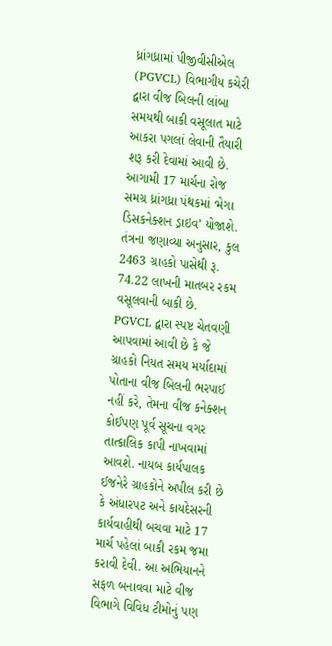ધ્રાંગધ્રામાં પીજીવીસીએલ (PGVCL) વિભાગીય કચેરી દ્વારા વીજ બિલની લાંબા સમયથી બાકી વસૂલાત માટે આકરા પગલાં લેવાની તૈયારી શરૂ કરી દેવામાં આવી છે. આગામી 17 માર્ચના રોજ સમગ્ર ધ્રાંગધ્રા પંથકમાં ‘મેગા ડિસકનેક્શન ડ્રાઇવ’ યોજાશે. તંત્રના જણાવ્યા અનુસાર, કુલ 2463 ગ્રાહકો પાસેથી રૂ. 74.22 લાખની માતબર રકમ વસૂલવાની બાકી છે.
PGVCL દ્વારા સ્પષ્ટ ચેતવણી આપવામાં આવી છે કે જે ગ્રાહકો નિયત સમય મર્યાદામાં પોતાના વીજ બિલની ભરપાઈ નહીં કરે, તેમના વીજ કનેક્શન કોઈપણ પૂર્વ સૂચના વગર તાત્કાલિક કાપી નાખવામાં આવશે. નાયબ કાર્યપાલક ઈજનેરે ગ્રાહકોને અપીલ કરી છે કે અંધારપટ અને કાયદેસરની કાર્યવાહીથી બચવા માટે 17 માર્ચ પહેલાં બાકી રકમ જમા કરાવી દેવી. આ અભિયાનને સફળ બનાવવા માટે વીજ વિભાગે વિવિધ ટીમોનું પણ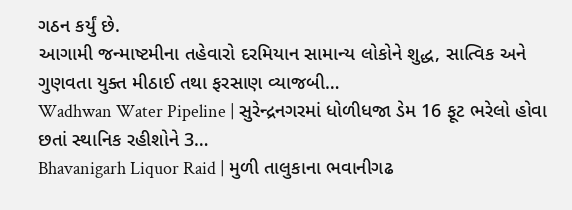ગઠન કર્યું છે.
આગામી જન્માષ્ટમીના તહેવારો દરમિયાન સામાન્ય લોકોને શુદ્ધ, સાત્વિક અને ગુણવતા યુક્ત મીઠાઈ તથા ફરસાણ વ્યાજબી…
Wadhwan Water Pipeline | સુરેન્દ્રનગરમાં ધોળીધજા ડેમ 16 ફૂટ ભરેલો હોવા છતાં સ્થાનિક રહીશોને 3…
Bhavanigarh Liquor Raid | મુળી તાલુકાના ભવાનીગઢ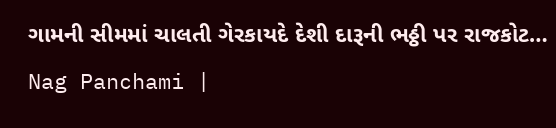ગામની સીમમાં ચાલતી ગેરકાયદે દેશી દારૂની ભઠ્ઠી પર રાજકોટ…
Nag Panchami |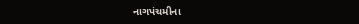નાગપંચમીના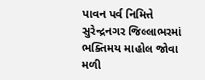પાવન પર્વ નિમિત્તે સુરેન્દ્રનગર જિલ્લાભરમાં ભક્તિમય માહોલ જોવા મળી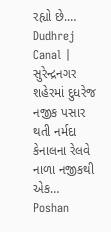રહ્યો છે.…
Dudhrej Canal | સુરેન્દ્રનગર શહેરમાં દુધરેજ નજીક પસાર થતી નર્મદા કેનાલના રેલવે નાળા નજીકથી એક…
Poshan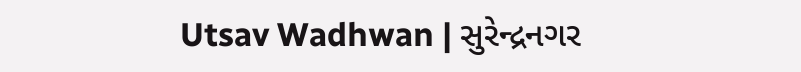Utsav Wadhwan | સુરેન્દ્રનગર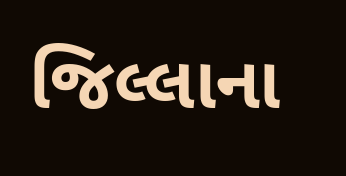જિલ્લાના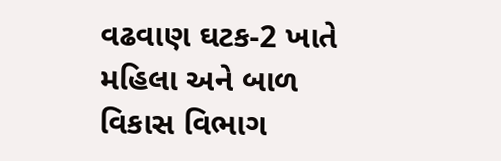વઢવાણ ઘટક-2 ખાતે મહિલા અને બાળ વિકાસ વિભાગ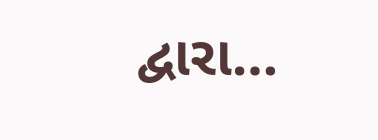દ્વારા…